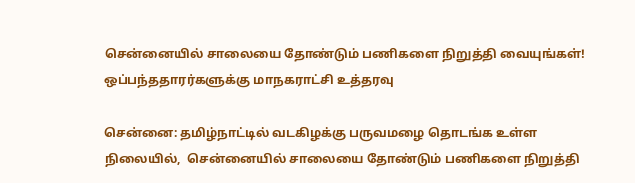சென்னையில் சாலையை தோண்டும் பணிகளை நிறுத்தி வையுங்கள்! ஒப்பந்ததாரர்களுக்கு மாநகராட்சி உத்தரவு

சென்னை: தமிழ்நாட்டில் வடகிழக்கு பருவமழை தொடங்க உள்ள நிலையில்,  சென்னையில் சாலையை தோண்டும் பணிகளை நிறுத்தி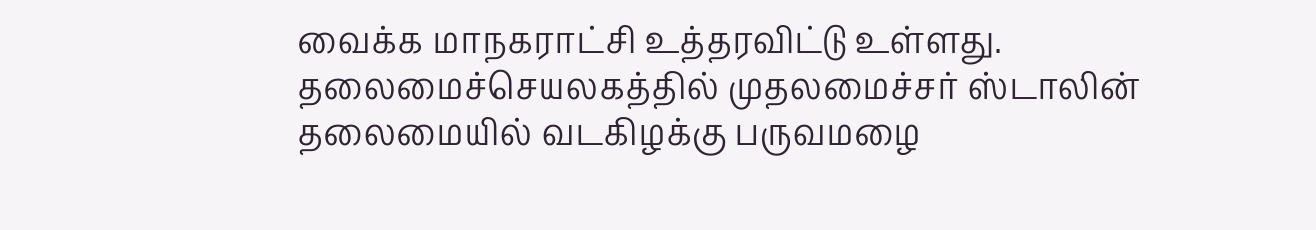வைக்க மாநகராட்சி உத்தரவிட்டு உள்ளது. தலைமைச்செயலகத்தில் முதலமைச்சர் ஸ்டாலின் தலைமையில் வடகிழக்கு பருவமழை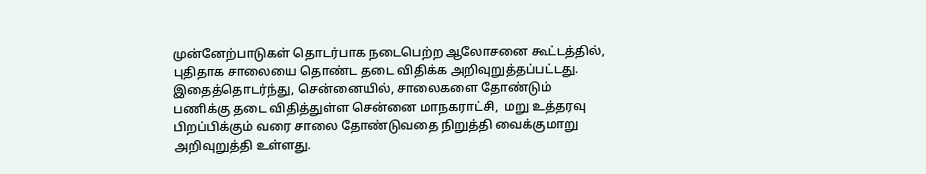முன்னேற்பாடுகள் தொடர்பாக நடைபெற்ற ஆலோசனை கூட்டத்தில், புதிதாக சாலையை தொண்ட தடை விதிக்க அறிவுறுத்தப்பட்டது. இதைத்தொடர்ந்து, சென்னையில், சாலைகளை தோண்டும் பணிக்கு தடை விதித்துள்ள சென்னை மாநகராட்சி,  மறு உத்தரவு பிறப்பிக்கும் வரை சாலை தோண்டுவதை நிறுத்தி வைக்குமாறு அறிவுறுத்தி உள்ளது.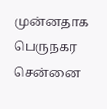முன்னதாக பெருநகர சென்னை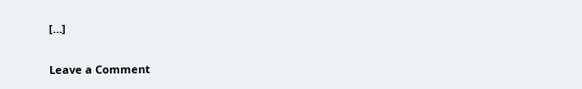[…]

Leave a Comment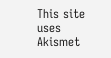This site uses Akismet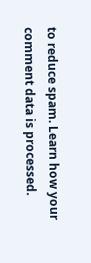to reduce spam. Learn how your comment data is processed.